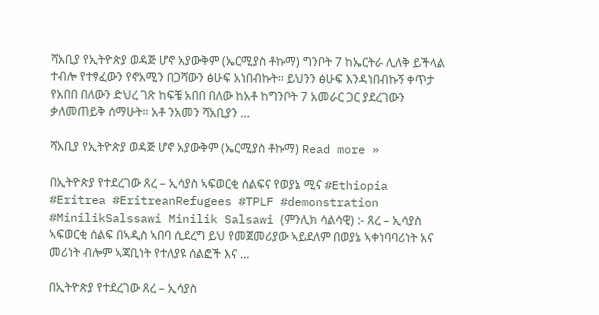ሻአቢያ የኢትዮጵያ ወዳጅ ሆኖ አያውቅም (ኤርሚያስ ቶኩማ) ግንቦት 7 ከኤርትራ ሊለቅ ይችላል ተብሎ የተፃፈውን የኖአሚን በጋሻውን ፅሁፍ አነበብኩት። ይህንን ፅሁፍ እንዳነበብኩኝ ቀጥታ የአበበ በለውን ድህረ ገጽ ከፍቼ አበበ በለው ከአቶ ከግንቦት 7 አመራር ጋር ያደረገውን ቃለመጠይቅ ሰማሁት። አቶ ንአመን ሻአቢያን …

ሻአቢያ የኢትዮጵያ ወዳጅ ሆኖ አያውቅም (ኤርሚያስ ቶኩማ) Read more »

በኢትዮጵያ የተደረገው ጸረ – ኢሳያስ ኣፍወርቂ ሰልፍና የወያኔ ሚና #Ethiopia #Eritrea #EritreanRefugees #TPLF #demonstration #MinilikSalssawi Minilik Salsawi (ምንሊክ ሳልሳዊ) :- ጸረ – ኢሳያስ ኣፍወርቂ ሰልፍ በኣዲስ ኣበባ ሲደረግ ይህ የመጀመሪያው ኣይደለም በወያኔ ኣቀነባባሪነት አና መሪነት ብሎም ኣጃቢነት የተለያዩ ሰልፎች እና …

በኢትዮጵያ የተደረገው ጸረ – ኢሳያስ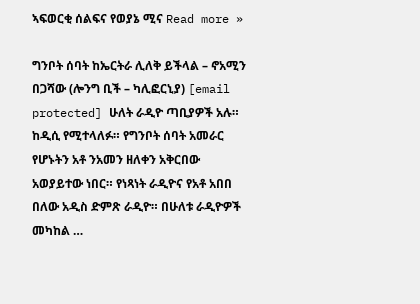ኣፍወርቂ ሰልፍና የወያኔ ሚና Read more »

ግንቦት ሰባት ከኤርትራ ሊለቅ ይችላል – ኖአሚን በጋሻው (ሎንግ ቢች – ካሊፎርኒያ) [email protected] ሁለት ራዲዮ ጣቢያዎች አሉ። ከዲሲ የሚተላለፉ። የግንቦት ሰባት አመራር የሆኑትን አቶ ንአመን ዘለቀን አቅርበው አወያይተው ነበር። የነጻነት ራዲዮና የአቶ አበበ በለው አዲስ ድምጽ ራዲዮ። በሁለቱ ራዲዮዎች መካከል …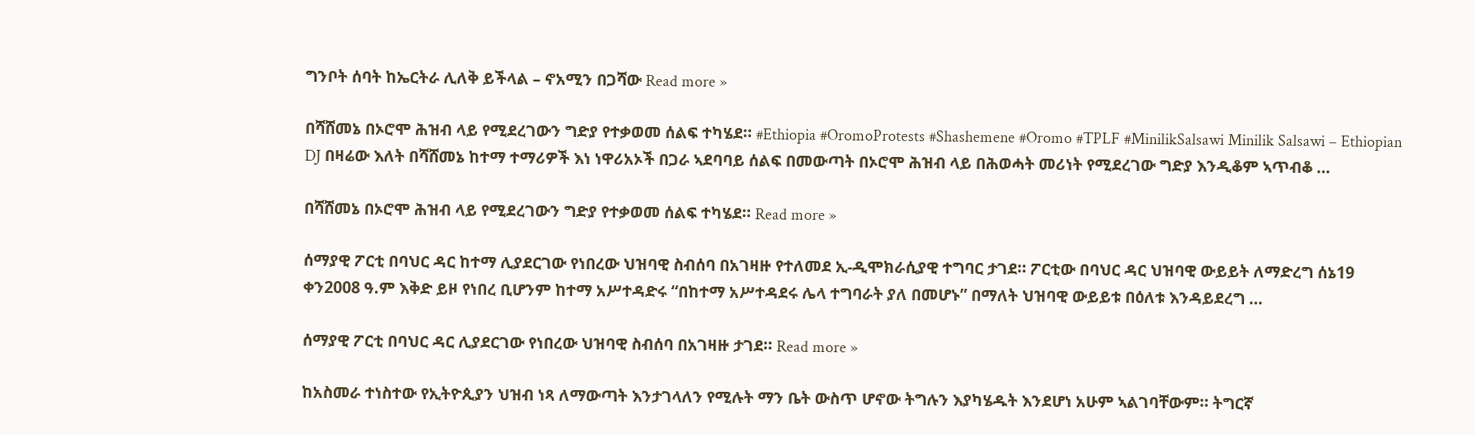ግንቦት ሰባት ከኤርትራ ሊለቅ ይችላል – ኖአሚን በጋሻው Read more »

በሻሸመኔ በኦሮሞ ሕዝብ ላይ የሚደረገውን ግድያ የተቃወመ ሰልፍ ተካሄደ። #Ethiopia #OromoProtests #Shashemene #Oromo #TPLF #MinilikSalsawi Minilik Salsawi – Ethiopian DJ በዛሬው እለት በሻሸመኔ ከተማ ተማሪዎች እነ ነዋሪአኦች በጋራ ኣደባባይ ሰልፍ በመውጣት በኦሮሞ ሕዝብ ላይ በሕወሓት መሪነት የሚደረገው ግድያ እንዲቆም ኣጥብቆ …

በሻሸመኔ በኦሮሞ ሕዝብ ላይ የሚደረገውን ግድያ የተቃወመ ሰልፍ ተካሄደ። Read more »

ሰማያዊ ፖርቲ በባህር ዳር ከተማ ሊያደርገው የነበረው ህዝባዊ ስብሰባ በአገዛዙ የተለመደ ኢ-ዲሞክራሲያዊ ተግባር ታገደ። ፖርቲው በባህር ዳር ህዝባዊ ውይይት ለማድረግ ሰኔ19 ቀን2008 ዓ.ም እቅድ ይዞ የነበረ ቢሆንም ከተማ አሥተዳድሩ “በከተማ አሥተዳደሩ ሌላ ተግባራት ያለ በመሆኑ” በማለት ህዝባዊ ውይይቱ በዕለቱ እንዳይደረግ …

ሰማያዊ ፖርቲ በባህር ዳር ሊያደርገው የነበረው ህዝባዊ ስብሰባ በአገዛዙ ታገደ። Read more »

ከአስመራ ተነስተው የኢትዮጲያን ህዝብ ነጻ ለማውጣት እንታገላለን የሚሉት ማን ቤት ውስጥ ሆኖው ትግሉን እያካሄዱት እንደሆነ አሁም ኣልገባቸውም። ትግርኛ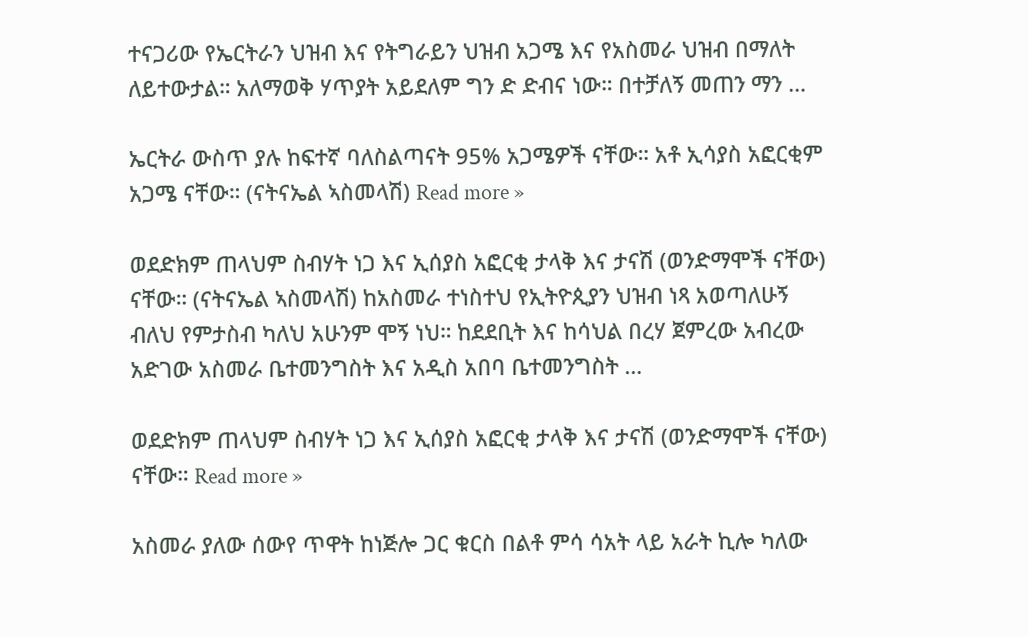ተናጋሪው የኤርትራን ህዝብ እና የትግራይን ህዝብ አጋሜ እና የአስመራ ህዝብ በማለት ለይተውታል። አለማወቅ ሃጥያት አይደለም ግን ድ ድብና ነው። በተቻለኝ መጠን ማን …

ኤርትራ ውስጥ ያሉ ከፍተኛ ባለስልጣናት 95% አጋሜዎች ናቸው። አቶ ኢሳያስ አፎርቂም አጋሜ ናቸው። (ናትናኤል ኣስመላሽ) Read more »

ወደድክም ጠላህም ስብሃት ነጋ እና ኢሰያስ አፎርቂ ታላቅ እና ታናሽ (ወንድማሞች ናቸው) ናቸው። (ናትናኤል ኣስመላሽ) ከአስመራ ተነስተህ የኢትዮጲያን ህዝብ ነጻ አወጣለሁኝ ብለህ የምታስብ ካለህ አሁንም ሞኝ ነህ። ከደደቢት እና ከሳህል በረሃ ጀምረው አብረው አድገው አስመራ ቤተመንግስት እና አዲስ አበባ ቤተመንግስት …

ወደድክም ጠላህም ስብሃት ነጋ እና ኢሰያስ አፎርቂ ታላቅ እና ታናሽ (ወንድማሞች ናቸው) ናቸው። Read more »

አስመራ ያለው ሰውየ ጥዋት ከነጅሎ ጋር ቁርስ በልቶ ምሳ ሳአት ላይ አራት ኪሎ ካለው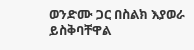ወንድሙ ጋር በስልክ እያወራ ይስቅባቸዋል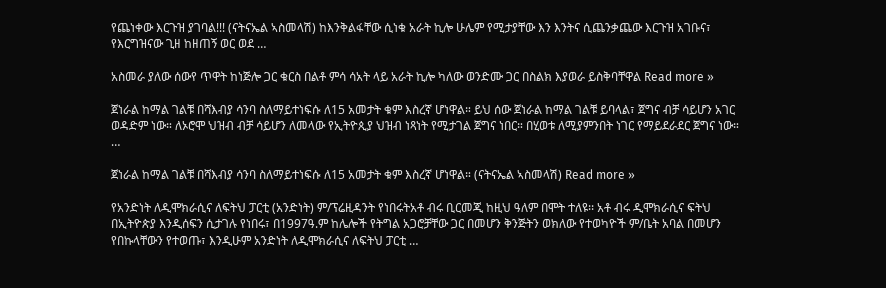የጨነቀው እርጉዝ ያገባል!!! (ናትናኤል ኣስመላሽ) ከእንቅልፋቸው ሲነቁ አራት ኪሎ ሁሌም የሚታያቸው እን እንትና ሲጨንቃጨው እርጉዝ አገቡና፣ የእርግዝናው ጊዘ ከዘጠኝ ወር ወደ …

አስመራ ያለው ሰውየ ጥዋት ከነጅሎ ጋር ቁርስ በልቶ ምሳ ሳአት ላይ አራት ኪሎ ካለው ወንድሙ ጋር በስልክ እያወራ ይስቅባቸዋል Read more »

ጀነራል ከማል ገልቹ በሻእብያ ሳንባ ስለማይተነፍሱ ለ15 አመታት ቁም እስረኛ ሆነዋል። ይህ ሰው ጀነራል ከማል ገልቹ ይባላል፣ ጀግና ብቻ ሳይሆን አገር ወዳድም ነው። ለኦሮሞ ህዝብ ብቻ ሳይሆን ለመላው የኢትዮጲያ ህዝብ ነጻነት የሚታገል ጀግና ነበር። በሂወቱ ለሚያምንበት ነገር የማይደራደር ጀግና ነው። …

ጀነራል ከማል ገልቹ በሻእብያ ሳንባ ስለማይተነፍሱ ለ15 አመታት ቁም እስረኛ ሆነዋል። (ናትናኤል ኣስመላሽ) Read more »

የአንድነት ለዲሞክራሲና ለፍትህ ፓርቲ (አንድነት) ም/ፕሬዚዳንት የነበሩትአቶ ብሩ ቢርመጂ ከዚህ ዓለም በሞት ተለዩ፡፡ አቶ ብሩ ዲሞክራሲና ፍትህ በኢትዮጵያ እንዲሰፍን ሲታገሉ የነበሩ፣ በ1997ዓ.ም ከሌሎች የትግል አጋሮቻቸው ጋር በመሆን ቅንጅትን ወክለው የተወካዮች ም/ቤት አባል በመሆን የበኩላቸውን የተወጡ፣ እንዲሁም አንድነት ለዲሞክራሲና ለፍትህ ፓርቲ …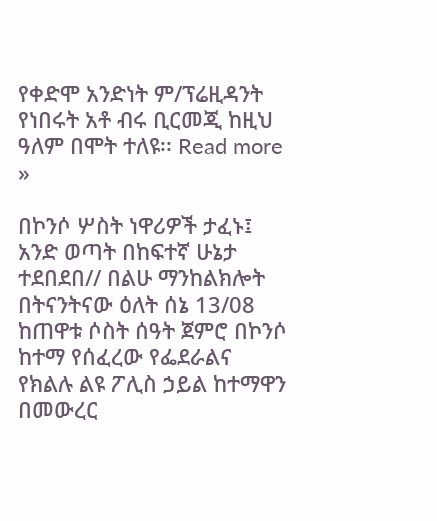የቀድሞ አንድነት ም/ፕሬዚዳንት የነበሩት አቶ ብሩ ቢርመጂ ከዚህ ዓለም በሞት ተለዩ፡፡ Read more »

በኮንሶ ሦስት ነዋሪዎች ታፈኑ፤ አንድ ወጣት በከፍተኛ ሁኔታ ተደበደበ// በልሁ ማንከልክሎት በትናንትናው ዕለት ሰኔ 13/08 ከጠዋቱ ሶስት ሰዓት ጀምሮ በኮንሶ ከተማ የሰፈረው የፌደራልና የክልሉ ልዩ ፖሊስ ኃይል ከተማዋን በመውረር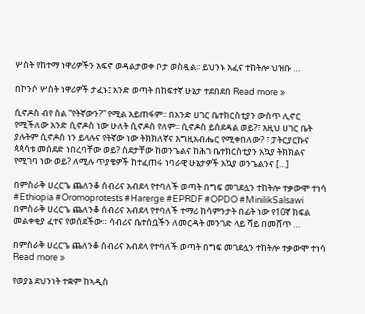ሦስት የከተማ ነዋሪዎችን አፍኖ ወዳልታወቀ ቦታ ወስዷል፡፡ ይህንኑ አፈና ተከትሎ ህዝቡ …

በኮንሶ ሦስት ነዋሪዎች ታፈኑ፤ አንድ ወጣት በከፍተኛ ሁኔታ ተደበደበ Read more »

ሲኖዶስ ብየ ስል “የትኛውን?” የሚል አይጠፋም፡፡ በአንድ ሀገር ቤተክርስቲያን ውስጥ ሊኖር የሚችለው አንድ ሲኖዶስ ነው ሁለት ሲኖዶስ የለም፡፡ ሲኖዶስ ይሰደዳል ወይ?፣ እዚህ ሀገር ቤት ያሉትም ሲኖዶስ ነን ይላሉና የትኛው ነው ትክክለኛና እግዚአብሔር የሚቀበለው? ፣ ፓትርያርኩና ጳጳሳቱ መሰደድ ነበረባቸው ወይ? ስደታቸው ከወንጌልና ከሕገ ቤተክርስቲያን አኳያ ትክክልና የሚገባ ነው ወይ? ለሚሉ ጥያቄዎች ከተፈጠሩ ነባራዊ ሁኔታዎች አኳያ ወንጌልንና […]

በምስራቅ ሀረርጌ ጨለንቆ ሰብሪና አብደላ የተባለች ወጣት በግፍ መገደሏን ተከትሎ ተቃውሞ ተነሳ #Ethiopia #Oromoprotests #Harerge #EPRDF #OPDO #MinilikSalsawi በምስራቅ ሀረርጌ ጨለንቆ ሰብሪና አብደላ የተባለች ተማሪ ከሳምንታት በፊት ነው የ10ኛ ክፍል መልቀቂያ ፈተና የወሰደችው። ሳብሪና ቤተሰቧችን ለመርዳት መንገድ ላይ ሻይ በመሸጥ …

በምስራቅ ሀረርጌ ጨለንቆ ሰብሪና አብደላ የተባለች ወጣት በግፍ መገደሏን ተከትሎ ተቃውሞ ተነሳ Read more »

የወያኔ ደህንነት ተቋም ከኣዲስ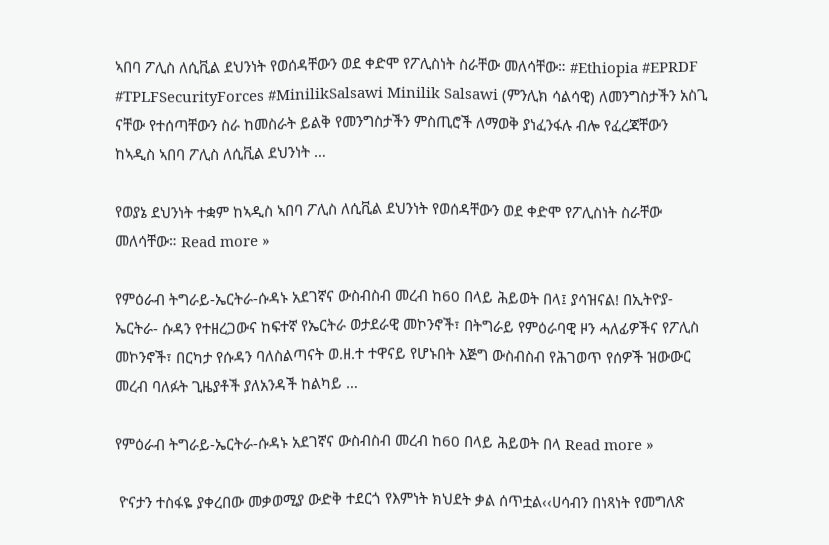ኣበባ ፖሊስ ለሲቪል ደህንነት የወሰዳቸውን ወደ ቀድሞ የፖሊስነት ስራቸው መለሳቸው። #Ethiopia #EPRDF #TPLFSecurityForces #MinilikSalsawi Minilik Salsawi (ምንሊክ ሳልሳዊ) ለመንግስታችን አስጊ ናቸው የተሰጣቸውን ስራ ከመስራት ይልቅ የመንግስታችን ምስጢሮች ለማወቅ ያነፈንፋሉ ብሎ የፈረጃቸውን ከኣዲስ ኣበባ ፖሊስ ለሲቪል ደህንነት …

የወያኔ ደህንነት ተቋም ከኣዲስ ኣበባ ፖሊስ ለሲቪል ደህንነት የወሰዳቸውን ወደ ቀድሞ የፖሊስነት ስራቸው መለሳቸው። Read more »

የምዕራብ ትግራይ-ኤርትራ-ሱዳኑ አደገኛና ውስብስብ መረብ ከ60 በላይ ሕይወት በላ፤ ያሳዝናል! በኢትዮያ- ኤርትራ- ሱዳን የተዘረጋውና ከፍተኛ የኤርትራ ወታደራዊ መኮንኖች፣ በትግራይ የምዕራባዊ ዞን ሓለፊዎችና የፖሊስ መኮንኖች፣ በርካታ የሱዳን ባለስልጣናት ወ.ዘ.ተ ተዋናይ የሆኑበት እጅግ ውስብስብ የሕገወጥ የሰዎች ዝውውር መረብ ባለፉት ጊዜያቶች ያለአንዳች ከልካይ …

የምዕራብ ትግራይ-ኤርትራ-ሱዳኑ አደገኛና ውስብስብ መረብ ከ60 በላይ ሕይወት በላ Read more »

 ዮናታን ተስፋዬ ያቀረበው መቃወሚያ ውድቅ ተደርጎ የእምነት ክህደት ቃል ሰጥቷል‹‹ሀሳብን በነጻነት የመግለጽ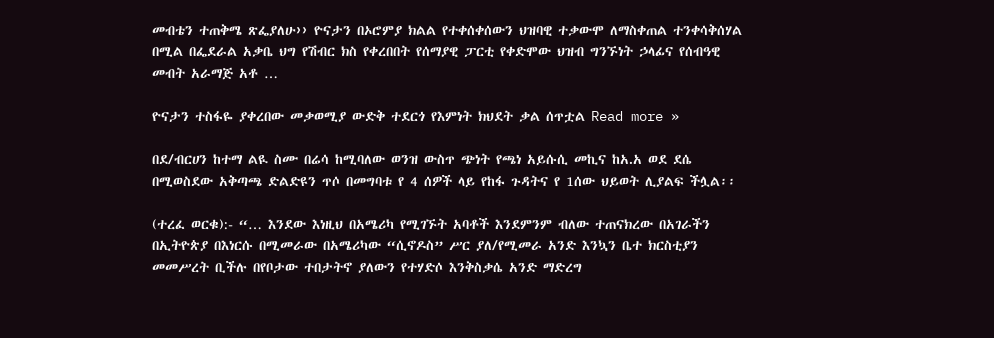መብቴን ተጠቅሜ ጽፌያለሁ›› ዮናታን በኦሮምያ ክልል የተቀሰቀሰውን ህዝባዊ ተቃውሞ ለማስቀጠል ተንቀሳቅሰሃል በሚል በፌደራል አቃቤ ህግ የሽብር ክስ የቀረበበት የሰማያዊ ፓርቲ የቀድሞው ህዝብ ግንኙነት ኃላፊና የሰብዓዊ መብት አራማጅ አቶ …

ዮናታን ተስፋዬ ያቀረበው መቃወሚያ ውድቅ ተደርጎ የእምነት ክህደት ቃል ሰጥቷል Read more »

በደ/ብርሀን ከተማ ልዪ ስሙ በሬሳ ከሚባለው ወንዝ ውስጥ ጭነት የጫነ አይሱሲ መኪና ከአ.አ ወደ ደሴ በሚወስደው አቅጣጫ ድልድዩን ጥሶ በመግባቱ የ 4 ሰዎች ላይ የከፋ ጉዳትና የ 1ሰው ህይወት ሊያልፍ ችሏል፡፡

(ተረፈ ወርቁ):- “… እንደው እነዚህ በአሜሪካ የሚገኙት አባቶች እንደምንም ብለው ተጠናክረው በአገራችን በኢትዮጵያ በእነርሱ በሚመራው በአሜሪካው “ሲኖዶስ” ሥር ያለ/የሚመራ አንድ እንኳን ቤተ ክርስቲያን መመሥረት ቢችሉ በየቦታው ተበታትኖ ያለውን የተሃድሶ እንቅስቃሴ አንድ ማድረግ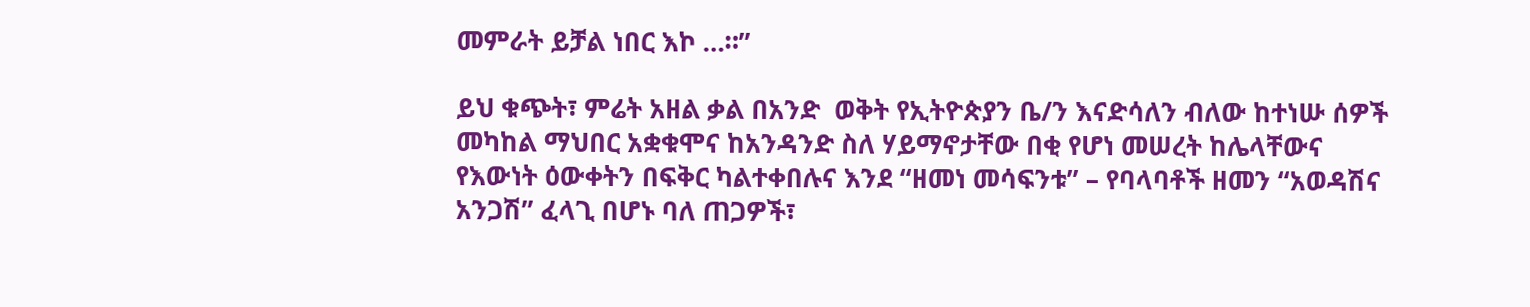መምራት ይቻል ነበር እኮ …።”

ይህ ቁጭት፣ ምሬት አዘል ቃል በአንድ  ወቅት የኢትዮጵያን ቤ/ን እናድሳለን ብለው ከተነሡ ሰዎች መካከል ማህበር አቋቁሞና ከአንዳንድ ስለ ሃይማኖታቸው በቂ የሆነ መሠረት ከሌላቸውና የእውነት ዕውቀትን በፍቅር ካልተቀበሉና እንደ “ዘመነ መሳፍንቱ” – የባላባቶች ዘመን “አወዳሽና አንጋሽ” ፈላጊ በሆኑ ባለ ጠጋዎች፣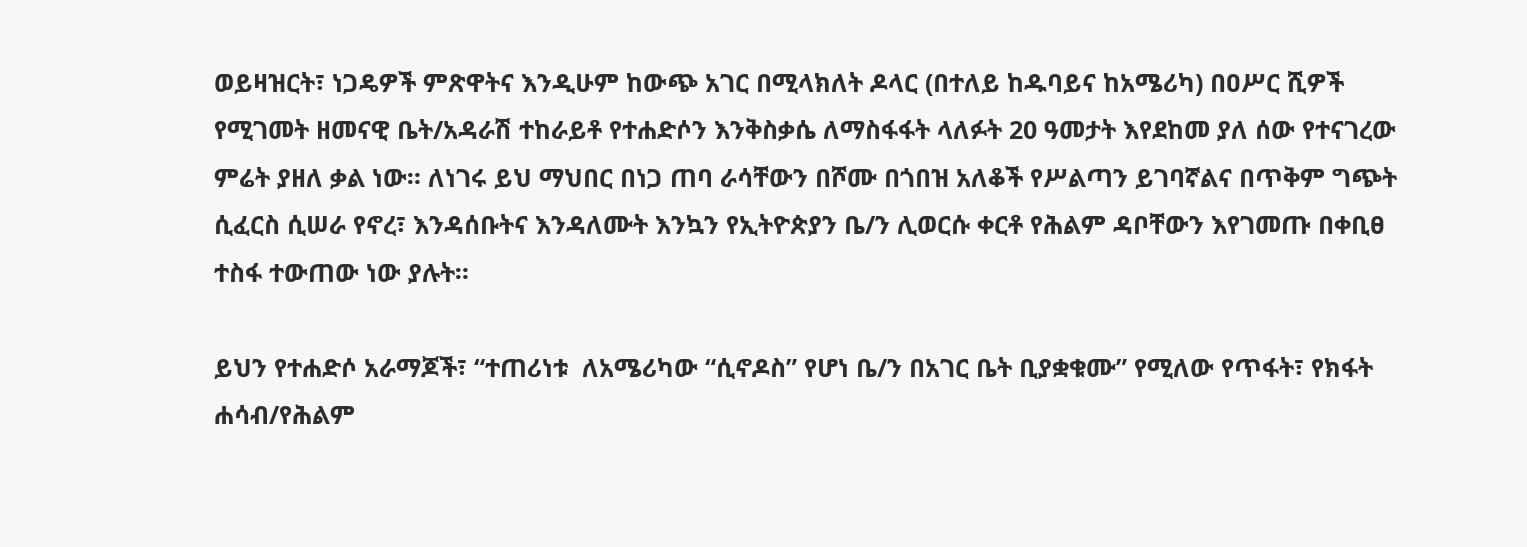ወይዛዝርት፣ ነጋዴዎች ምጽዋትና እንዲሁም ከውጭ አገር በሚላክለት ዶላር (በተለይ ከዱባይና ከአሜሪካ) በዐሥር ሺዎች የሚገመት ዘመናዊ ቤት/አዳራሽ ተከራይቶ የተሐድሶን እንቅስቃሴ ለማስፋፋት ላለፉት 20 ዓመታት እየደከመ ያለ ሰው የተናገረው ምሬት ያዘለ ቃል ነው። ለነገሩ ይህ ማህበር በነጋ ጠባ ራሳቸውን በሾሙ በጎበዝ አለቆች የሥልጣን ይገባኛልና በጥቅም ግጭት ሲፈርስ ሲሠራ የኖረ፣ እንዳሰቡትና እንዳለሙት እንኳን የኢትዮጵያን ቤ/ን ሊወርሱ ቀርቶ የሕልም ዳቦቸውን እየገመጡ በቀቢፀ ተስፋ ተውጠው ነው ያሉት።

ይህን የተሐድሶ አራማጆች፣ “ተጠሪነቱ  ለአሜሪካው “ሲኖዶስ” የሆነ ቤ/ን በአገር ቤት ቢያቋቁሙ” የሚለው የጥፋት፣ የክፋት ሐሳብ/የሕልም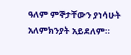ዓለም ምኞታቸውን ያነሳሁት አለምክንያት አይደለም።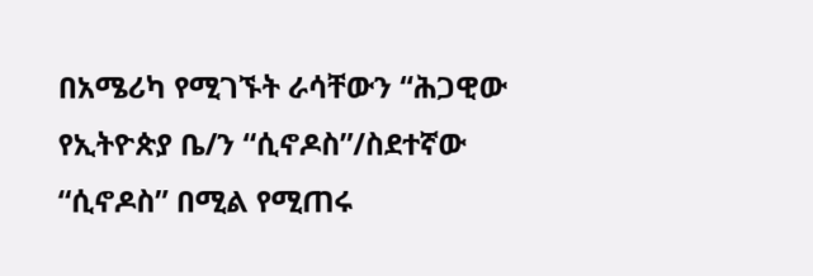በአሜሪካ የሚገኙት ራሳቸውን “ሕጋዊው የኢትዮጵያ ቤ/ን “ሲኖዶስ”/ስደተኛው “ሲኖዶስ” በሚል የሚጠሩ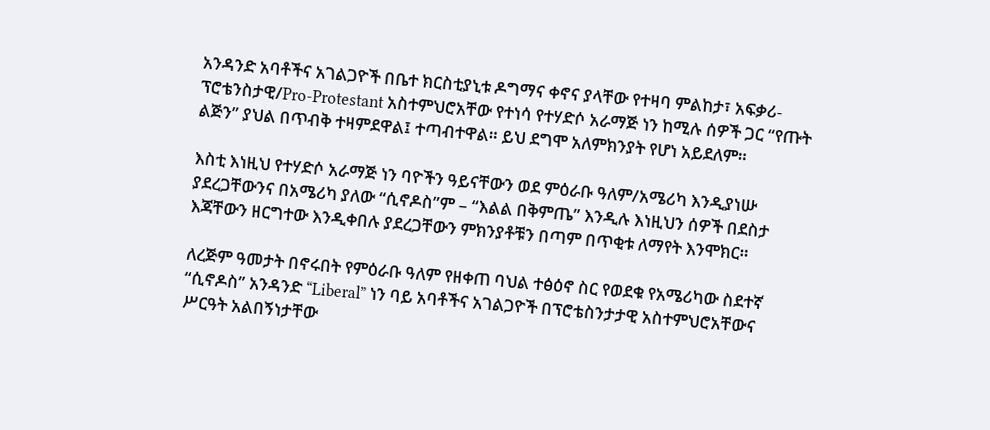አንዳንድ አባቶችና አገልጋዮች በቤተ ክርስቲያኒቱ ዶግማና ቀኖና ያላቸው የተዛባ ምልከታ፣ አፍቃሪ-ፕሮቴንስታዊ/Pro-Protestant አስተምህሮአቸው የተነሳ የተሃድሶ አራማጅ ነን ከሚሉ ሰዎች ጋር “የጡት ልጅን” ያህል በጥብቅ ተዛምደዋል፤ ተጣብተዋል። ይህ ደግሞ አለምክንያት የሆነ አይደለም።

እስቲ እነዚህ የተሃድሶ አራማጅ ነን ባዮችን ዓይናቸውን ወደ ምዕራቡ ዓለም/አሜሪካ እንዲያነሡ ያደረጋቸውንና በአሜሪካ ያለው “ሲኖዶስ”ም – “እልል በቅምጤ” እንዲሉ እነዚህን ሰዎች በደስታ እጃቸውን ዘርግተው እንዲቀበሉ ያደረጋቸውን ምክንያቶቹን በጣም በጥቂቱ ለማየት እንሞክር።

ለረጅም ዓመታት በኖሩበት የምዕራቡ ዓለም የዘቀጠ ባህል ተፅዕኖ ስር የወደቁ የአሜሪካው ስደተኛ “ሲኖዶስ” አንዳንድ “Liberal” ነን ባይ አባቶችና አገልጋዮች በፕሮቴስንታታዊ አስተምህሮአቸውና ሥርዓት አልበኝነታቸው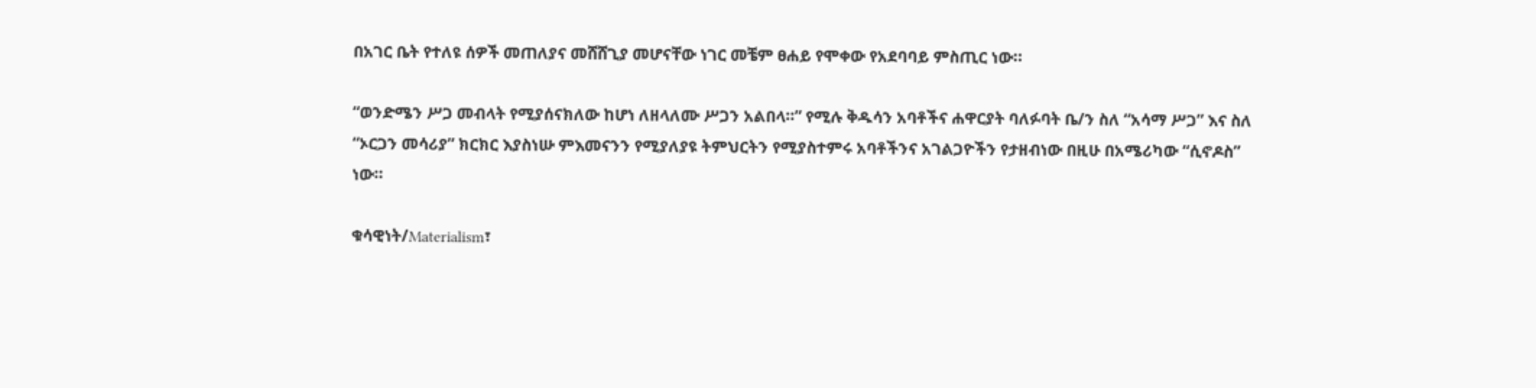በአገር ቤት የተለዩ ሰዎች መጠለያና መሸሸጊያ መሆናቸው ነገር መቼም ፀሐይ የሞቀው የአደባባይ ምስጢር ነው።

“ወንድሜን ሥጋ መብላት የሚያሰናክለው ከሆነ ለዘላለሙ ሥጋን አልበላ።” የሚሉ ቅዱሳን አባቶችና ሐዋርያት ባለፉባት ቤ/ን ስለ “አሳማ ሥጋ” እና ስለ “ኦርጋን መሳሪያ” ክርክር እያስነሡ ምእመናንን የሚያለያዩ ትምህርትን የሚያስተምሩ አባቶችንና አገልጋዮችን የታዘብነው በዚሁ በአሜሪካው “ሲኖዶስ” ነው።

ቁሳዊነት/Materialism፣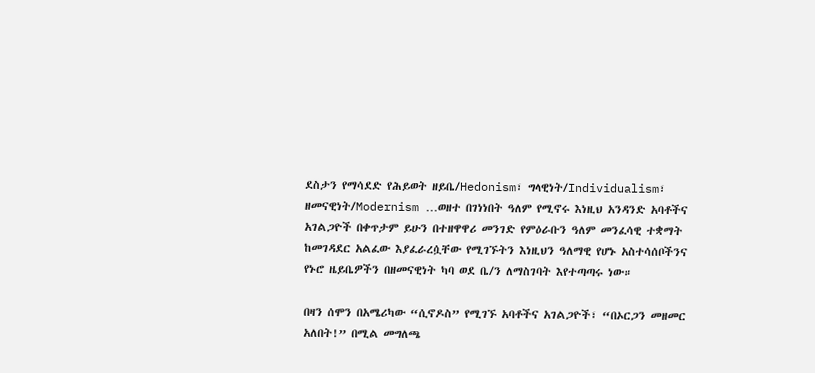ደስታን የማሳደድ የሕይወት ዘይቤ/Hedonism፣ ግላዊነት/Individualism፣ ዘመናዊነት/Modernism …ወዘተ በገነነበት ዓለም የሚኖሩ እነዚህ አንዳንድ አባቶችና አገልጋዮች በቀጥታም ይሁን በተዘዋዋሪ መንገድ የምዕራቡን ዓለም መንፈሳዊ ተቋማት ከመገዳደር አልፈው እያፈራረሷቸው የሚገኙትን እነዚህን ዓለማዊ የሆኑ አስተሳሰቦችንና የኑሮ ዜይቤዎችን በዘመናዊነት ካባ ወደ ቤ/ን ለማስገባት እየተጣጣሩ ነው።

በዛን ሰሞን በአሜሪካው “ሲኖዶስ” የሚገኙ አባቶችና አገልጋዮች፣ “በኦርጋን መዘመር አለበት!” በሚል መግለጫ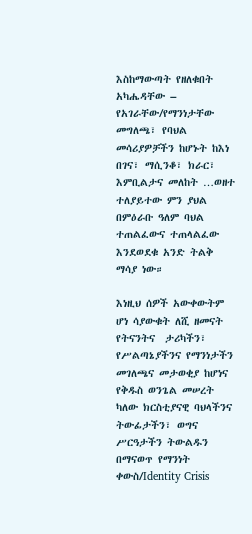እስከማውጣት የዘለቁበት አካሔዳቸው – የአገራቸው/የማንነታቸው መግለጫ፣ የባህል መሳሪያዎቻችን ከሆኑት ከእነ በገና፣ ማሲንቆ፣ ክራር፣ እምቢልታና መለከት …ወዘተ ተለያይተው ምን ያህል በምዕራቡ ዓለም ባህል ተጠልፈውና ተጠላልፈው እንደወደቁ አንድ ትልቅ ማሳያ ነው።

እነዚህ ሰዎች አውቀውትም ሆነ ሳያውቁት ለሺ ዘመናት የትናንትና  ታሪካችን፣ የሥልጣኔያችንና የማንነታችን መገለጫና መታወቂያ ከሆነና የቅዱስ ወንጌል መሠረት ካለው ክርስቲያናዊ ባህላችንና ትውፊታችን፣ ወግና ሥርዓታችን ትውልዱን በማናወጥ የማንነት ቀውስ/Identity Crisis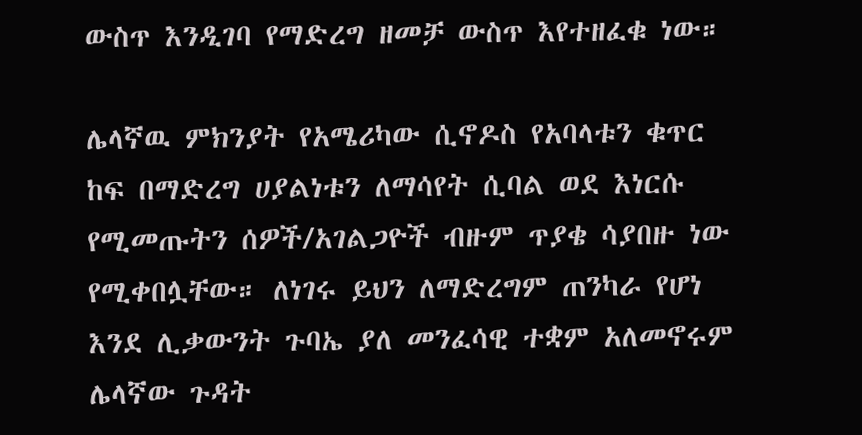ውስጥ እንዲገባ የማድረግ ዘመቻ ውስጥ እየተዘፈቁ ነው።

ሌላኛዉ ምክንያት የአሜሪካው ሲኖዶስ የአባላቱን ቁጥር ከፍ በማድረግ ሀያልነቱን ለማሳየት ሲባል ወደ እነርሱ የሚመጡትን ሰዎች/አገልጋዮች ብዙም ጥያቄ ሳያበዙ ነው የሚቀበሏቸው። ለነገሩ ይህን ለማድረግም ጠንካራ የሆነ እንደ ሊቃውንት ጉባኤ ያለ መንፈሳዊ ተቋም አለመኖሩም ሌላኛው ጉዳት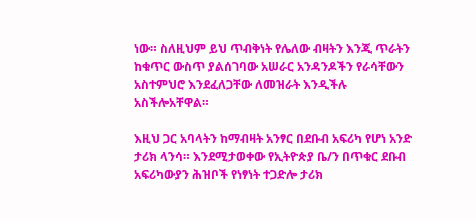ነው። ስለዚህም ይህ ጥብቅነት የሌለው ብዛትን እንጂ ጥራትን ከቁጥር ውስጥ ያልሰገባው አሠራር አንዳንዶችን የራሳቸውን አስተምህሮ እንደፈለጋቸው ለመዝራት እንዲችሉ አስችሎአቸዋል።

እዚህ ጋር አባላትን ከማብዛት አንፃር በደቡብ አፍሪካ የሆነ አንድ ታሪክ ላንሳ። እንደሚታወቀው የኢትዮጵያ ቤ/ን በጥቁር ደቡብ አፍሪካውያን ሕዝቦች የነፃነት ተጋድሎ ታሪክ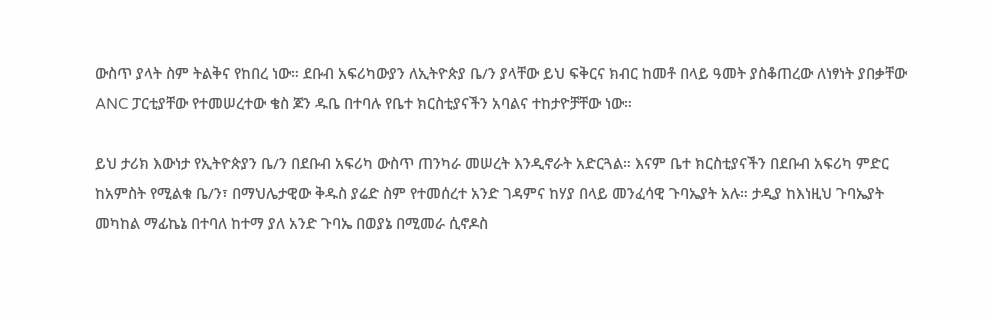ውስጥ ያላት ስም ትልቅና የከበረ ነው። ደቡብ አፍሪካውያን ለኢትዮጵያ ቤ/ን ያላቸው ይህ ፍቅርና ክብር ከመቶ በላይ ዓመት ያስቆጠረው ለነፃነት ያበቃቸው ANC ፓርቲያቸው የተመሠረተው ቄስ ጆን ዱቤ በተባሉ የቤተ ክርስቲያናችን አባልና ተከታዮቻቸው ነው።

ይህ ታሪክ እውነታ የኢትዮጵያን ቤ/ን በደቡብ አፍሪካ ውስጥ ጠንካራ መሠረት እንዲኖራት አድርጓል። እናም ቤተ ክርስቲያናችን በደቡብ አፍሪካ ምድር ከአምስት የሚልቁ ቤ/ን፣ በማህሌታዊው ቅዱስ ያሬድ ስም የተመሰረተ አንድ ገዳምና ከሃያ በላይ መንፈሳዊ ጉባኤያት አሉ። ታዲያ ከእነዚህ ጉባኤያት መካከል ማፊኬኔ በተባለ ከተማ ያለ አንድ ጉባኤ በወያኔ በሚመራ ሲኖዶስ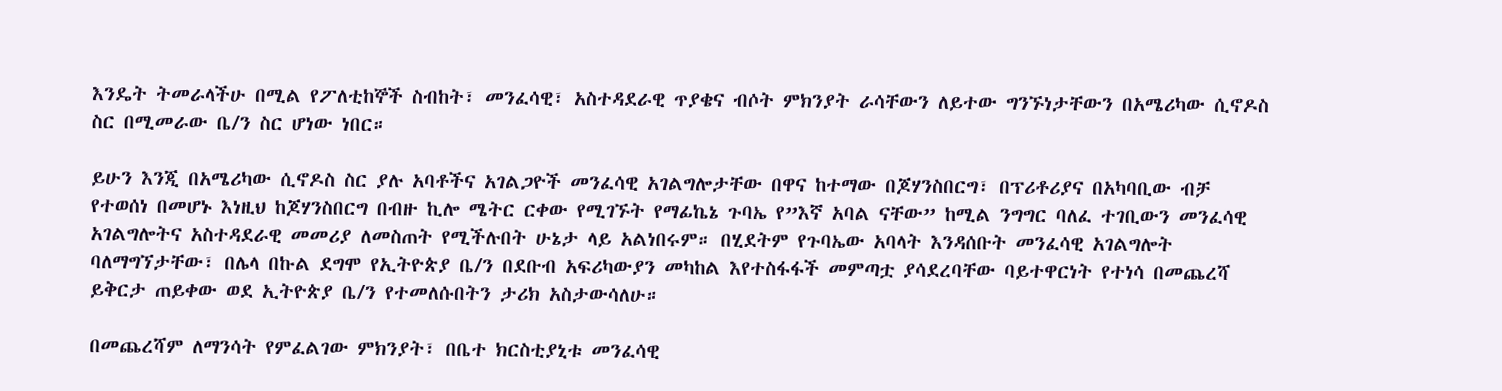እንዴት ትመራላችሁ በሚል የፖለቲከኞች ስብከት፣ መንፈሳዊ፣ አስተዳደራዊ ጥያቄና ብሶት ምክንያት ራሳቸውን ለይተው ግንኙነታቸውን በአሜሪካው ሲኖዶስ ስር በሚመራው ቤ/ን ስር ሆነው ነበር።

ይሁን እንጂ በአሜሪካው ሲኖዶስ ስር ያሉ አባቶችና አገልጋዮች መንፈሳዊ አገልግሎታቸው በዋና ከተማው በጆሃንስበርግ፣ በፕሪቶሪያና በአካባቢው ብቻ የተወሰነ በመሆኑ እነዚህ ከጆሃንስበርግ በብዙ ኪሎ ሜትር ርቀው የሚገኙት የማፊኬኔ ጉባኤ የ”እኛ አባል ናቸው” ከሚል ንግግር ባለፈ ተገቢውን መንፈሳዊ አገልግሎትና አስተዳደራዊ መመሪያ ለመስጠት የሚችሉበት ሁኔታ ላይ አልነበሩም። በሂደትም የጉባኤው አባላት እንዳሰቡት መንፈሳዊ አገልግሎት ባለማግኘታቸው፣ በሌላ በኩል ደግሞ የኢትዮጵያ ቤ/ን በደቡብ አፍሪካውያን መካከል እየተስፋፋች መምጣቷ ያሳደረባቸው ባይተዋርነት የተነሳ በመጨረሻ ይቅርታ ጠይቀው ወደ ኢትዮጵያ ቤ/ን የተመለሱበትን ታሪክ አስታውሳለሁ።

በመጨረሻም ለማንሳት የምፈልገው ምክንያት፣ በቤተ ክርስቲያኒቱ መንፈሳዊ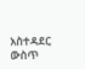አስተዳደር ውስጥ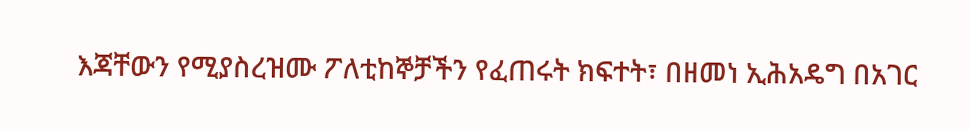እጃቸውን የሚያስረዝሙ ፖለቲከኞቻችን የፈጠሩት ክፍተት፣ በዘመነ ኢሕአዴግ በአገር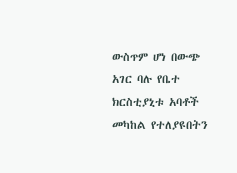ውስጥም ሆነ በውጭ አገር ባሉ የቤተ ክርስቲያኒቱ አባቶች መካከል የተለያዩበትን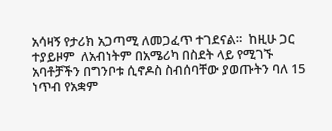አሳዛኝ የታሪክ አጋጣሚ ለመጋፈጥ ተገደናል።  ከዚሁ ጋር ተያይዞም  ለአብነትም በአሜሪካ በስደት ላይ የሚገኙ አባቶቻችን በግንቦቱ ሲኖዶስ ስብሰባቸው ያወጡትን ባለ 15 ነጥብ የአቋም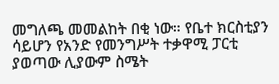መግለጫ መመልከት በቂ ነው። የቤተ ክርስቲያን ሳይሆን የአንድ የመንግሥት ተቃዋሚ ፓርቲ ያወጣው ሊያውም ስሜት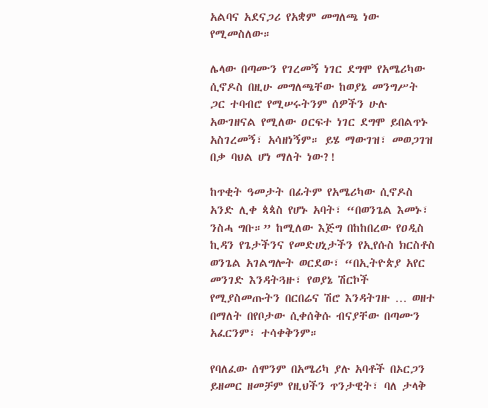አልባና አደናጋሪ የአቋም መግለጫ ነው የሚመስለው።

ሌላው በጣሙን የገረመኝ ነገር ደግሞ የአሜሪካው ሲኖዶስ በዚሁ መግለጫቸው ከወያኔ መንግሥት ጋር ተባብሮ የሚሠሩትንም ሰዎችን ሁሉ አውገዘናል የሚለው ዐርፍተ ነገር ደግሞ ይበልጥኑ አስገረመኝ፣ አሳዘነኝም። ይሄ ማውገዝ፣ መወጋገዝ በቃ ባህል ሆነ ማለት ነው?!

ከጥቂት ዓመታት በፊትም የአሜሪካው ሲኖዶስ አንድ ሊቀ ጳጳስ የሆኑ አባት፣ “በወንጌል እመኑ፣ ንስሓ ግቡ።” ከሚለው እጅግ በከከበረው የዐዲስ ኪዳን የጌታችንና የመድሀኒታችን የኢየሱስ ክርስቶስ ወንጌል አገልግሎት ወርደው፣ “በኢትዮጵያ አየር መንገድ እንዳትጓዙ፣ የወያኔ ሽርኮች የሚያስመጡትን በርበሬና ሽሮ እንዳትገዙ … ወዘተ በማለት በየቦታው ሲቀሰቅሱ ብናያቸው በጣሙን አፈርንም፣ ተሳቀቅንም።

የባለፈው ሰሞንም በአሜሪካ ያሉ አባቶች በኦርጋን ይዘመር ዘመቻም የዚህችን ጥንታዊት፣ ባለ ታላቅ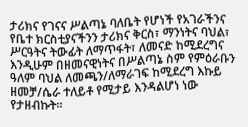ታሪክና የገናና ሥልጣኔ ባለቤት የሆነች የአገራችንና የቤተ ክርስቲያናችንን ታሪክና ቅርስ፣ ማንነትና ባህል፣ ሥርዓትና ትውፊት ለማጥፋት፣ ለመናድ ከሚደረግና እንዲሁም በዘመናዊነትና በሥልጣኔ ስም የምዕራቡን ዓለም ባህል ለመጫን/ለማራገፍ ከሚደረግ እኩይ ዘመቻ/ሴራ ተለይቶ የሚታይ እንዳልሆነ ነው የታዘብኩት።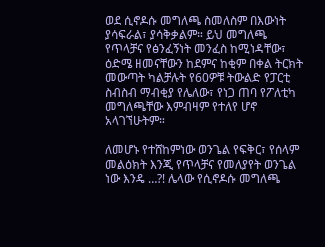ወደ ሲኖዶሱ መግለጫ ስመለስም በእውነት ያሳፍራል፣ ያሳቅቃልም። ይህ መግለጫ የጥላቻና የፅንፈኝነት መንፈስ ከሚነዳቸው፣ ዕድሜ ዘመናቸውን ከደምና ከቂም በቀል ትርክት መውጣት ካልቻሉት የ60ዎቹ ትውልድ የፓርቲ ስብስብ ማብቂያ የሌለው፣ የነጋ ጠባ የፖለቲካ መግለጫቸው እምብዛም የተለየ ሆኖ አላገኘሁትም።

ለመሆኑ የተሸከምነው ወንጌል የፍቅር፣ የሰላም መልዕክት እንጂ የጥላቻና የመለያየት ወንጌል ነው እንዴ …?! ሌላው የሲኖዶሱ መግለጫ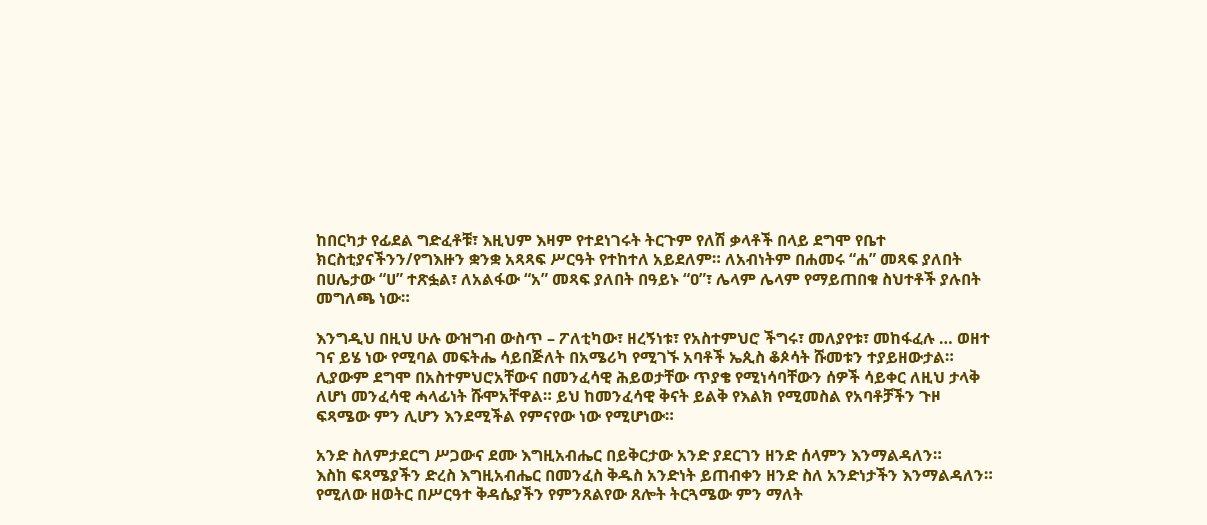ከበርካታ የፊደል ግድፈቶቹ፣ እዚህም እዛም የተደነገሩት ትርጉም የለሽ ቃላቶች በላይ ደግሞ የቤተ ክርስቲያናችንን/የግእዙን ቋንቋ አጻጻፍ ሥርዓት የተከተለ አይደለም። ለአብነትም በሐመሩ “ሐ” መጻፍ ያለበት በሀሌታው “ሀ” ተጽፏል፣ ለአልፋው “አ” መጻፍ ያለበት በዓይኑ “ዐ”፣ ሌላም ሌላም የማይጠበቁ ስህተቶች ያሉበት መግለጫ ነው።

እንግዲህ በዚህ ሁሉ ውዝግብ ውስጥ – ፖለቲካው፣ ዘረኝነቱ፣ የአስተምህሮ ችግሩ፣ መለያየቱ፣ መከፋፈሉ … ወዘተ ገና ይሄ ነው የሚባል መፍትሔ ሳይበጅለት በአሜሪካ የሚገኙ አባቶች ኤጲስ ቆጶሳት ሹመቱን ተያይዘውታል። ሊያውም ደግሞ በአስተምህሮአቸውና በመንፈሳዊ ሕይወታቸው ጥያቄ የሚነሳባቸውን ሰዎች ሳይቀር ለዚህ ታላቅ ለሆነ መንፈሳዊ ሓላፊነት ሹሞአቸዋል። ይህ ከመንፈሳዊ ቅናት ይልቅ የእልክ የሚመስል የአባቶቻችን ጉዞ ፍጻሜው ምን ሊሆን እንደሚችል የምናየው ነው የሚሆነው።

አንድ ስለምታደርግ ሥጋውና ደሙ እግዚአብሔር በይቅርታው አንድ ያደርገን ዘንድ ሰላምን እንማልዳለን።
እስከ ፍጻሜያችን ድረስ እግዚአብሔር በመንፈስ ቅዱስ አንድነት ይጠብቀን ዘንድ ስለ አንድነታችን እንማልዳለን። የሚለው ዘወትር በሥርዓተ ቅዳሴያችን የምንጸልየው ጸሎት ትርጓሜው ምን ማለት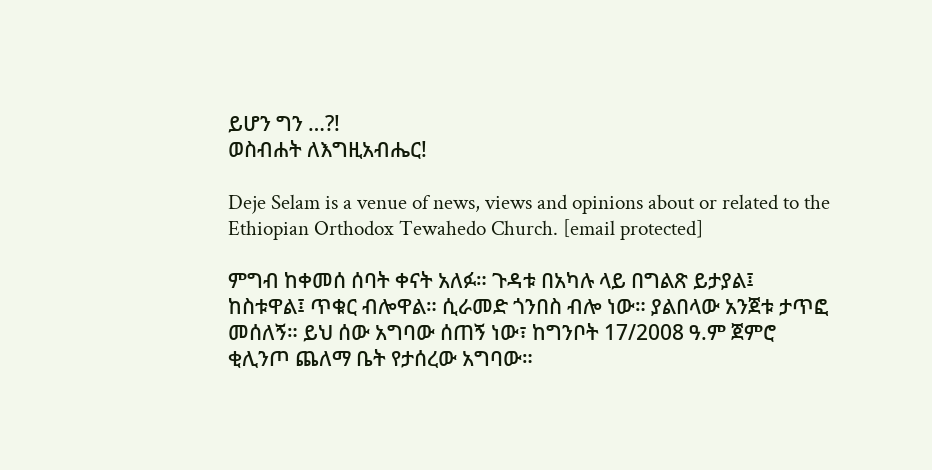ይሆን ግን …?!
ወስብሐት ለእግዚአብሔር!

Deje Selam is a venue of news, views and opinions about or related to the Ethiopian Orthodox Tewahedo Church. [email protected]

ምግብ ከቀመሰ ሰባት ቀናት አለፉ። ጉዳቱ በአካሉ ላይ በግልጽ ይታያል፤ ከስቱዋል፤ ጥቁር ብሎዋል። ሲራመድ ጎንበስ ብሎ ነው። ያልበላው አንጀቱ ታጥፎ መሰለኝ። ይህ ሰው አግባው ሰጠኝ ነው፣ ከግንቦት 17/2008 ዓ.ም ጀምሮ ቂሊንጦ ጨለማ ቤት የታሰረው አግባው።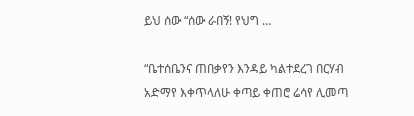ይህ ሰው “ሰው ራበኝ! የህግ …

“ቤተሰቤንና ጠበቃየን እንዳይ ካልተደረገ በርሃብ አድማየ እቀጥላለሁ ቀጣይ ቀጠሮ ሬሳየ ሊመጣ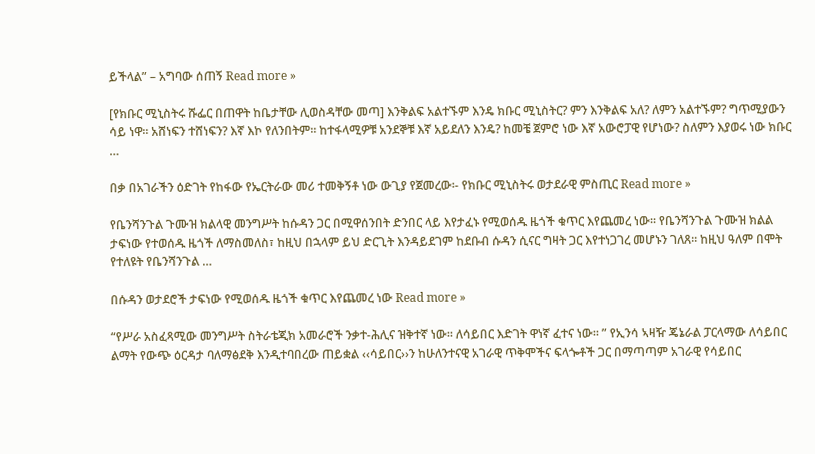ይችላል” – አግባው ሰጠኝ Read more »

[የክቡር ሚኒስትሩ ሹፌር በጠዋት ከቤታቸው ሊወስዳቸው መጣ] እንቅልፍ አልተኙም እንዴ ክቡር ሚኒስትር? ምን እንቅልፍ አለ? ለምን አልተኙም? ግጥሚያውን ሳይ ነዋ፡፡ አሸነፍን ተሸነፍን? እኛ እኮ የለንበትም፡፡ ከተፋላሚዎቹ አንደኞቹ እኛ አይደለን እንዴ? ከመቼ ጀምሮ ነው እኛ አውሮፓዊ የሆነው? ስለምን እያወሩ ነው ክቡር …

በቃ በአገራችን ዕድገት የከፋው የኤርትራው መሪ ተመቅኝቶ ነው ውጊያ የጀመረው፡- የክቡር ሚኒስትሩ ወታደራዊ ምስጢር Read more »

የቤንሻንጉል ጉሙዝ ክልላዊ መንግሥት ከሱዳን ጋር በሚዋሰንበት ድንበር ላይ እየታፈኑ የሚወሰዱ ዜጎች ቁጥር እየጨመረ ነው፡፡ የቤንሻንጉል ጉሙዝ ክልል ታፍነው የተወሰዱ ዜጎች ለማስመለስ፣ ከዚህ በኋላም ይህ ድርጊት እንዳይደገም ከደቡብ ሱዳን ሲናር ግዛት ጋር እየተነጋገረ መሆኑን ገለጸ፡፡ ከዚህ ዓለም በሞት የተለዩት የቤንሻንጉል …

በሱዳን ወታደሮች ታፍነው የሚወሰዱ ዜጎች ቁጥር እየጨመረ ነው Read more »

“የሥራ አስፈጻሚው መንግሥት ስትራቴጂክ አመራሮች ንቃተ-ሕሊና ዝቅተኛ ነው። ለሳይበር እድገት ዋነኛ ፈተና ነው። ” የኢንሳ ኣዛዥ ጄኔራል ፓርላማው ለሳይበር ልማት የውጭ ዕርዳታ ባለማፅደቅ እንዲተባበረው ጠይቋል ‹‹ሳይበር››ን ከሁለንተናዊ አገራዊ ጥቅሞችና ፍላጐቶች ጋር በማጣጣም አገራዊ የሳይበር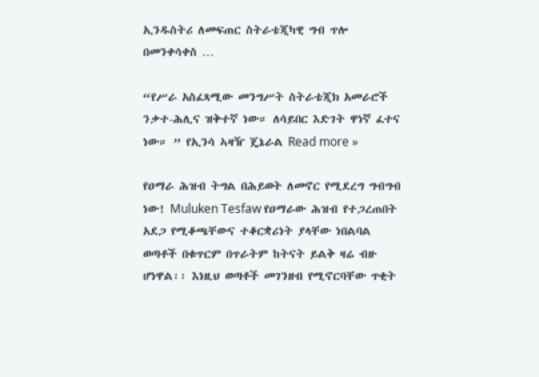ኢንዱስትሪ ለመፍጠር ስትራቴጂካዊ ግብ ጥሎ በመንቀሳቀስ …

“የሥራ አስፈጻሚው መንግሥት ስትራቴጂክ አመራሮች ንቃተ-ሕሊና ዝቅተኛ ነው። ለሳይበር እድገት ዋነኛ ፈተና ነው። ” የኢንሳ ኣዛዥ ጄኔራል Read more »

የዐማራ ሕዝብ ትግል በሕይወት ለመኖር የሚደረግ ግብግብ ነው! Muluken Tesfaw የዐማራው ሕዝብ የተጋረጠበት አደጋ የሚቆጫቸውና ተቆርቋሪነት ያላቸው ነበልባል ወጣቶች በቁጥርም በጥራትም ከትናት ይልቅ ዛሬ ብዙ ሆነዋል፡፡ እነዚህ ወጣቶች መገንዘብ የሚኖርባቸው ጥቂት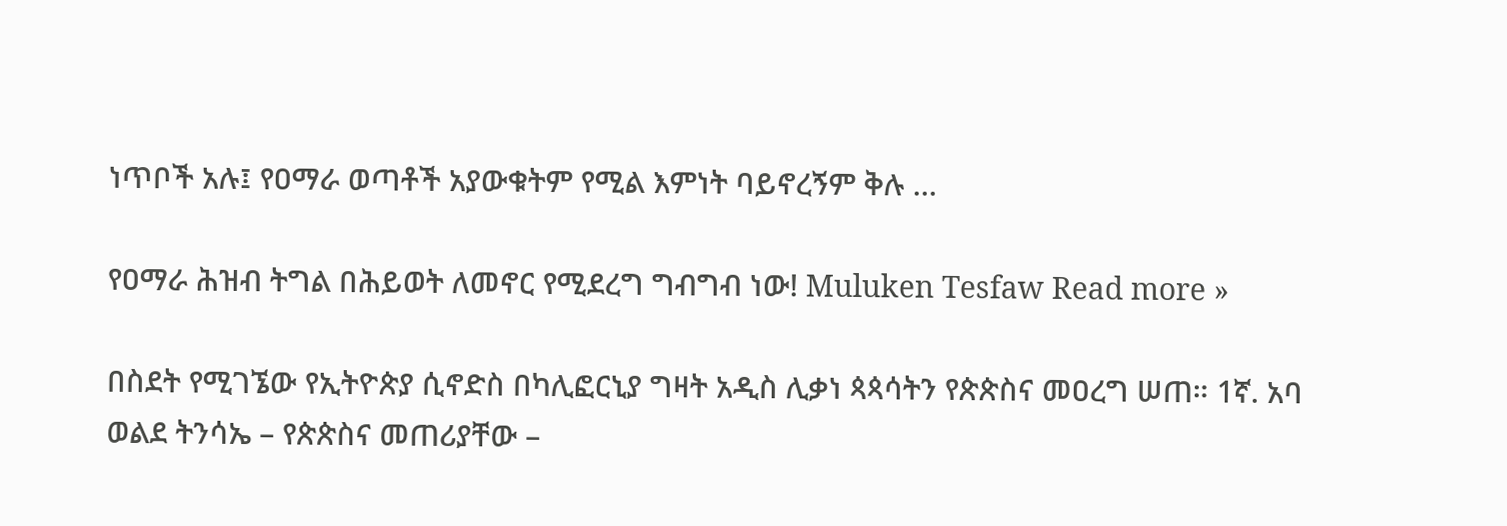ነጥቦች አሉ፤ የዐማራ ወጣቶች አያውቁትም የሚል እምነት ባይኖረኝም ቅሉ …

የዐማራ ሕዝብ ትግል በሕይወት ለመኖር የሚደረግ ግብግብ ነው! Muluken Tesfaw Read more »

በስደት የሚገኜው የኢትዮጵያ ሲኖድስ በካሊፎርኒያ ግዛት አዲስ ሊቃነ ጳጳሳትን የጵጵስና መዐረግ ሠጠ። 1ኛ. አባ ወልደ ትንሳኤ – የጵጵስና መጠሪያቸው –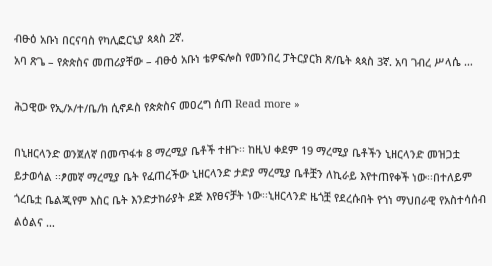ብፁዕ አቡነ በርናባስ የካሊፎርኒያ ጳጳስ 2ኛ.
አባ ጽጌ – የጵጵስና መጠሪያቸው – ብፁዕ አቡነ ቴዎፍሎስ የመንበረ ፓትርያርክ ጽ/ቤት ጳጳስ 3ኛ. አባ ገብረ ሥላሴ …

ሕጋዊው የኢ/ኦ/ተ/ቤ/ክ ሲኖዶስ የጵጵስና መዐረግ ሰጠ Read more »

በኒዘርላንድ ወንጀለኛ በመጥፋቱ 8 ማረሚያ ቤቶች ተዘጉ፡፡ ከዚህ ቀደም 19 ማረሚያ ቤቶችን ኒዘርላንድ መዝጋቷ ይታወሳል ፡፡ፆመኛ ማረሚያ ቤት የፈጠረችው ኒዘርላንድ ታድያ ማረሚያ ቤቶቿን ለኪራይ እየተጠየቀች ነው፡፡በተለይም ጎረቤቷ ቤልጂየም እስር ቤት እንድታከራያት ደጅ እየፀናቻት ነው፡፡ኒዘርላንድ ዜጎቿ የደረሱበት የጎነ ማህበራዊ የአስተሳሰብ ልዕልና …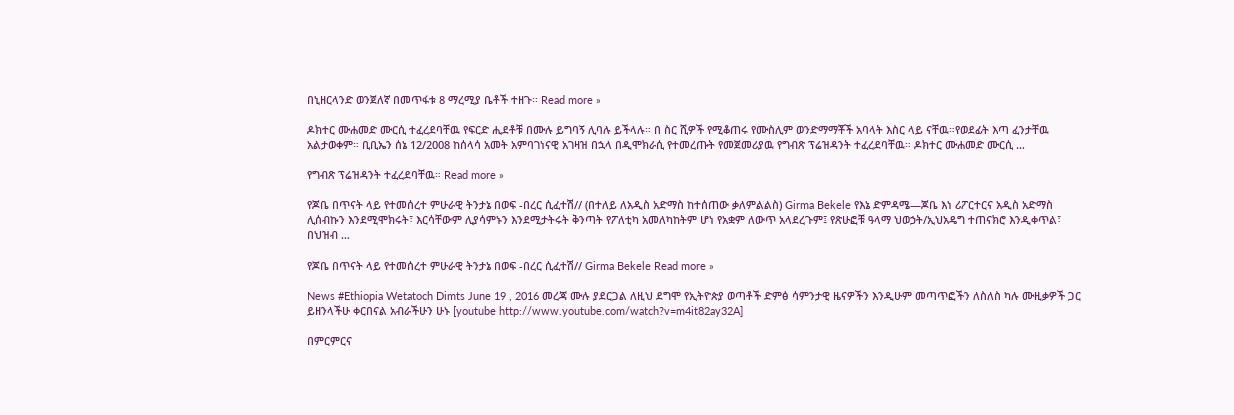በኒዘርላንድ ወንጀለኛ በመጥፋቱ 8 ማረሚያ ቤቶች ተዘጉ፡፡ Read more »

ዶክተር ሙሐመድ ሙርሲ ተፈረደባቸዉ የፍርድ ሒደቶቹ በሙሉ ይግባኝ ሊባሉ ይችላሉ። በ ስር ሺዎች የሚቆጠሩ የሙስሊም ወንድማማቾች አባላት እስር ላይ ናቸዉ።የወደፊት እጣ ፈንታቸዉ አልታወቀም። ቢቢኤን ሰኔ 12/2008 ከሰላሳ አመት አምባገነናዊ አገዛዝ በኋላ በዲሞክራሲ የተመረጡት የመጀመሪያዉ የግብጽ ፕሬዝዳንት ተፈረደባቸዉ። ዶክተር ሙሐመድ ሙርሲ …

የግብጽ ፕሬዝዳንት ተፈረደባቸዉ። Read more »

የጆቤ በጥናት ላይ የተመሰረተ ምሁራዊ ትንታኔ በወፍ -በረር ሲፈተሽ// (በተለይ ለአዲስ አድማስ ከተሰጠው ቃለምልልስ) Girma Bekele የእኔ ድምዳሜ—ጆቤ እነ ሪፖርተርና አዲስ አድማስ ሊሰብኩን እንደሚሞክሩት፣ እርሳቸውም ሊያሳምኑን እንደሚታትሩት ቅንጣት የፖለቲካ አመለካከትም ሆነ የአቋም ለውጥ አላደረጉም፤ የጽሁፎቹ ዓላማ ህወኃት/ኢህአዴግ ተጠናክሮ እንዲቀጥል፣ በህዝብ …

የጆቤ በጥናት ላይ የተመሰረተ ምሁራዊ ትንታኔ በወፍ -በረር ሲፈተሽ// Girma Bekele Read more »

News #Ethiopia Wetatoch Dimts June 19 , 2016 መረጃ ሙሉ ያደርጋል ለዚህ ደግሞ የኢትዮጵያ ወጣቶች ድምፅ ሳምንታዊ ዜናዎችን እንዲሁም መጣጥፎችን ለስለስ ካሉ ሙዚቃዎች ጋር ይዘንላችሁ ቀርበናል አብራችሁን ሁኑ [youtube http://www.youtube.com/watch?v=m4it82ay32A]

በምርምርና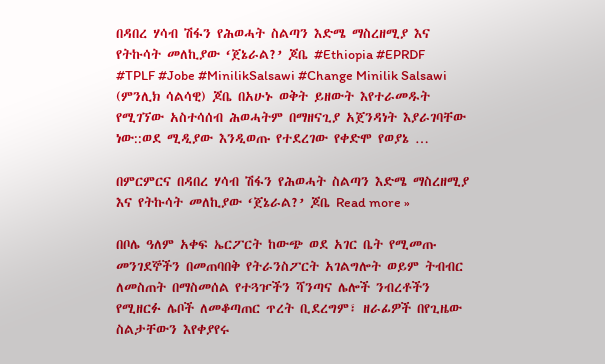በዳበረ ሃሳብ ሽፋን የሕወሓት ስልጣን እድሜ ማስረዘሚያ እና የትኩሳት መለኪያው ‘ጀኔራል?’ ጆቤ #Ethiopia #EPRDF #TPLF #Jobe #MinilikSalsawi #Change Minilik Salsawi (ምንሊክ ሳልሳዊ) ጆቤ በአሁኑ ወቅት ይዘውት እየተራመዱት የሚገኘው አስተሳሰብ ሕወሓትም በማዘናጊያ አጀንዳነት እያራገባቸው ነው::ወደ ሚዲያው እንዲወጡ የተደረገው የቀድሞ የወያኔ …

በምርምርና በዳበረ ሃሳብ ሽፋን የሕወሓት ስልጣን እድሜ ማስረዘሚያ እና የትኩሳት መለኪያው ‘ጀኔራል?’ ጆቤ Read more »

በቦሌ ዓለም አቀፍ ኤርፖርት ከውጭ ወደ አገር ቤት የሚመጡ መንገደኞችን በመጠባበቅ የትራንስፖርት አገልግሎት ወይም ትብብር ለመስጠት በማስመሰል የተጓዦችን ሻንጣና ሌሎች ንብረቶችን የሚዘርፉ ሌቦች ለመቆጣጠር ጥረት ቢደረግም፣ ዘራፊዎች በየጊዜው ስልታቸውን እየቀያየሩ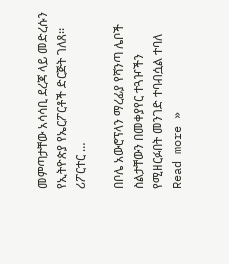መምጣታቸው አሳሳቢ ደረጃ ላይ መድረሱን የኢትዮጵያ የኤርፖርቶች ድርጅት ገለጸ፡፡ ሪፖርተር …

በቦሌ አውሮፕላን ማረፊያ የሻንጣ ሌቦች ስልታቸውን በመቀያየር ተጓዦችን የሚዘርፉበት መንገድ ተባብሷል ተባለ Read more »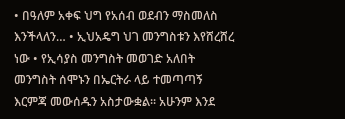• በዓለም አቀፍ ህግ የአሰብ ወደብን ማስመለስ እንችላለን… • ኢህአዴግ ህገ መንግስቱን እየሸረሸረ ነው • የኢሳያስ መንግስት መወገድ አለበት መንግስት ሰሞኑን በኤርትራ ላይ ተመጣጣኝ እርምጃ መውሰዱን አስታውቋል፡፡ አሁንም እንደ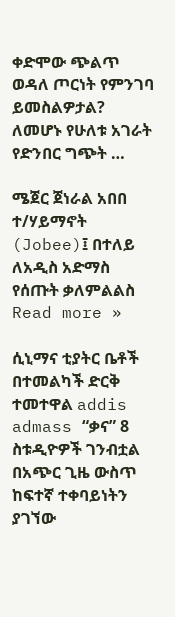ቀድሞው ጭልጥ ወዳለ ጦርነት የምንገባ ይመስልዎታል?  ለመሆኑ የሁለቱ አገራት የድንበር ግጭት …

ሜጀር ጀነራል አበበ ተ/ሃይማኖት (Jobee)፤ በተለይ ለአዲስ አድማስ የሰጡት ቃለምልልስ Read more »

ሲኒማና ቲያትር ቤቶች በተመልካች ድርቅ ተመተዋል addis admass “ቃና” 8 ስቱዲዮዎች ገንብቷል በአጭር ጊዜ ውስጥ ከፍተኛ ተቀባይነትን ያገኘው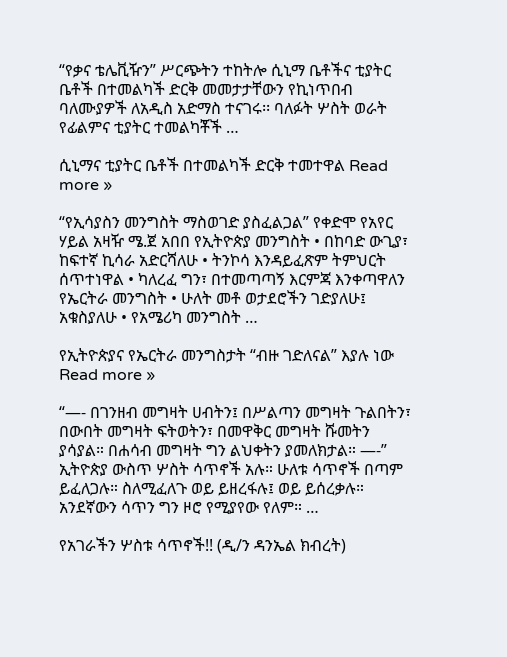“የቃና ቴሌቪዥን” ሥርጭትን ተከትሎ ሲኒማ ቤቶችና ቲያትር ቤቶች በተመልካች ድርቅ መመታታቸውን የኪነጥበብ ባለሙያዎች ለአዲስ አድማስ ተናገሩ፡፡ ባለፉት ሦስት ወራት የፊልምና ቲያትር ተመልካቾች …

ሲኒማና ቲያትር ቤቶች በተመልካች ድርቅ ተመተዋል Read more »

“የኢሳያስን መንግስት ማስወገድ ያስፈልጋል” የቀድሞ የአየር ሃይል አዛዥ ሜ.ጀ አበበ የኢትዮጵያ መንግስት • በከባድ ውጊያ፣ ከፍተኛ ኪሳራ አድርሻለሁ • ትንኮሳ እንዳይፈጽም ትምህርት ሰጥተነዋል • ካለረፈ ግን፣ በተመጣጣኝ እርምጃ እንቀጣዋለን የኤርትራ መንግስት • ሁለት መቶ ወታደሮችን ገድያለሁ፤ አቁስያለሁ • የአሜሪካ መንግስት …

የኢትዮጵያና የኤርትራ መንግስታት “ብዙ ገድለናል” እያሉ ነው Read more »

“—- በገንዘብ መግዛት ሀብትን፤ በሥልጣን መግዛት ጉልበትን፣ በውበት መግዛት ፍትወትን፣ በመዋቅር መግዛት ሹመትን ያሳያል። በሐሳብ መግዛት ግን ልህቀትን ያመለክታል። —-” ኢትዮጵያ ውስጥ ሦስት ሳጥኖች አሉ። ሁለቱ ሳጥኖች በጣም ይፈለጋሉ። ስለሚፈለጉ ወይ ይዘረፋሉ፤ ወይ ይሰረቃሉ። አንደኛውን ሳጥን ግን ዞሮ የሚያየው የለም። …

የአገራችን ሦስቱ ሳጥኖች!! (ዲ/ን ዳንኤል ክብረት)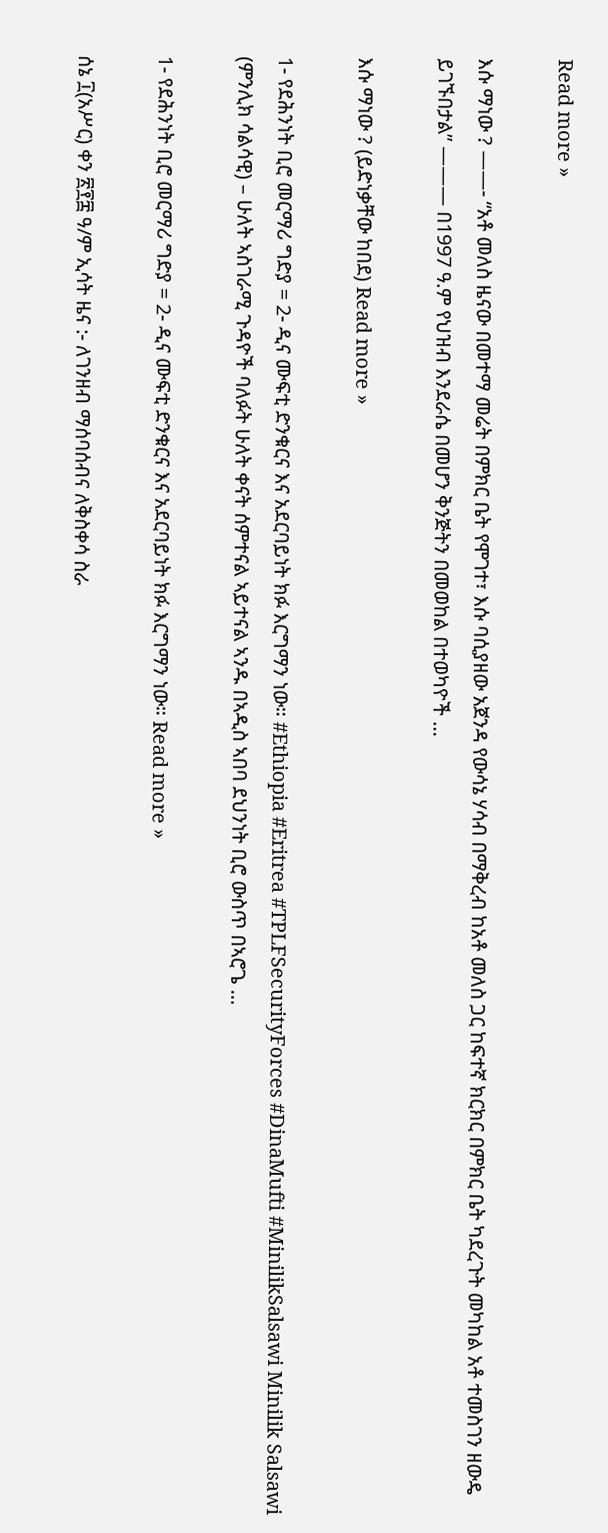Read more »

እሱ ማነው ? ——- “አቶ መለስ ዜናው በመተማ መሬት በምክር ቤት የሞገተ፣ እሱ ባሲያዘው አጀንዳ የውሳኔ ሃሳብ በማቅረብ ከአቶ መለስ ጋር ከፍተኛ ክርክር በምክር ቤት ካደረጉት መካከል አቶ ተመስገን ዘውዴ ይገኙበታል” ——— በ1997 ዓ.ም የህዝብ እንደራሴ በመሆን ቅንጅትን በመወከል በተወካዮች …

እሱ ማነው ? (ይድነቃቸው ከበደ) Read more »

1- የደሕንነት ቢሮ መርማሪ ግድያ = 2- ዲና ሙፍቲ ድንቁርና እና አደርባይነት ክፉ እርግማን ነው። #Ethiopia #Eritrea #TPLFSecurityForces #DinaMufti #MinilikSalsawi Minilik Salsawi (ምንሊክ ሳልሳዊ) – ሁለት ኣስገራሚ ጉዳዮች ባለፉት ሁለት ቀናት ሰምተናል ኣይተናል ኣንዱ በኣዲስ ኣበባ ደህንነት ቢሮ ውስጥ በኣሮጌ …

1- የደሕንነት ቢሮ መርማሪ ግድያ = 2- ዲና ሙፍቲ ድንቁርና እና አደርባይነት ክፉ እርግማን ነው። Read more »

ሰኔ ፲(አሥር) ቀን ፳፻፰ ዓ/ም ኢሳት ዜና :- ለገንዘብ ማሰባሰብና ለቅስቀሳ ስራ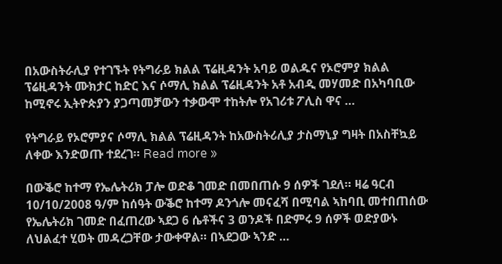በአውስትራሊያ የተገኙት የትግራይ ክልል ፕሬዚዳንት አባይ ወልዱና የኦሮምያ ክልል ፕሬዚዳንት ሙክታር ከድር እና ሶማሊ ክልል ፕሬዚዳንት አቶ አብዲ መሃመድ በአካባቢው ከሚኖሩ ኢትዮጵያን ያጋጣመቻውን ተቃውሞ ተከትሎ የአገሪቱ ፖሊስ ዋና …

የትግራይ የኦሮምያና ሶማሊ ክልል ፕሬዚዳንት ከአውስትሪሊያ ታስማኒያ ግዛት በአስቸኳይ ለቀው እንድወጡ ተደረገ። Read more »

በውቕሮ ከተማ የኤሌትሪክ ፓሎ ወድቆ ገመድ በመበጠሱ 9 ሰዎች ገደለ። ዛሬ ዓርብ 10/10/2008 ዓ/ም ከሰዓት ውቕሮ ከተማ ዶንጎሎ መናፈሻ በሚባል ኣከባቢ መተበጠሰው የኤሌትሪክ ገመድ በፈጠረው ኣደጋ 6 ሴቶችና 3 ወንዶች በድምሩ 9 ሰዎች ወድያውኑ ለህልፈተ ሂወት መዳረጋቸው ታውቀዋል። በኣደጋው ኣንድ …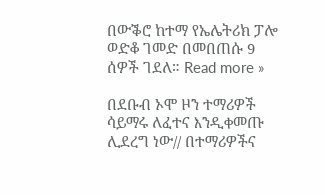በውቕሮ ከተማ የኤሌትሪክ ፓሎ ወድቆ ገመድ በመበጠሱ 9 ሰዎች ገደለ። Read more »

በደቡብ ኦሞ ዞን ተማሪዎች ሳይማሩ ለፈተና እንዲቀመጡ ሊደረግ ነው// በተማሪዎችና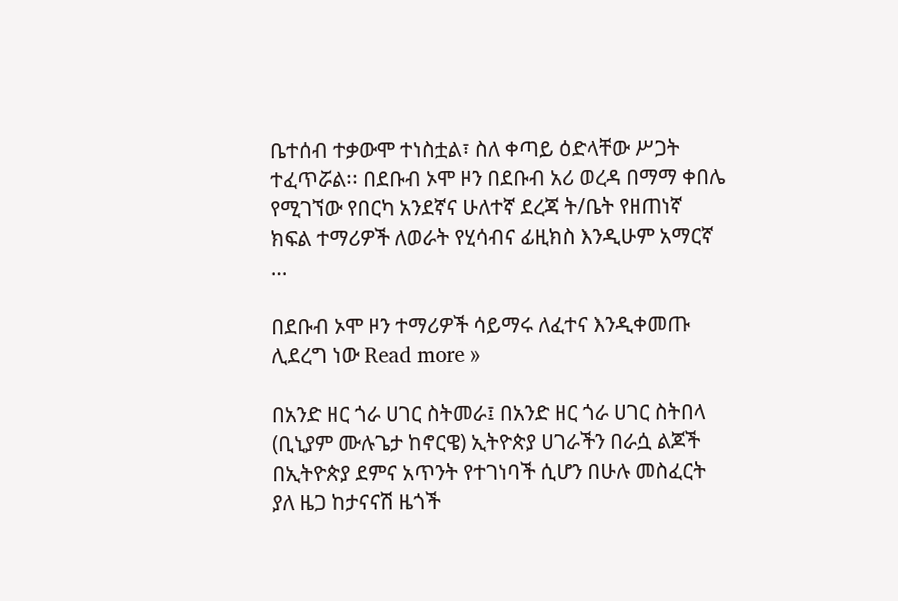ቤተሰብ ተቃውሞ ተነስቷል፣ ስለ ቀጣይ ዕድላቸው ሥጋት ተፈጥሯል፡፡ በደቡብ ኦሞ ዞን በደቡብ አሪ ወረዳ በማማ ቀበሌ የሚገኘው የበርካ አንደኛና ሁለተኛ ደረጃ ት/ቤት የዘጠነኛ ክፍል ተማሪዎች ለወራት የሂሳብና ፊዚክስ እንዲሁም አማርኛ …

በደቡብ ኦሞ ዞን ተማሪዎች ሳይማሩ ለፈተና እንዲቀመጡ ሊደረግ ነው Read more »

በአንድ ዘር ጎራ ሀገር ስትመራ፤ በአንድ ዘር ጎራ ሀገር ስትበላ (ቢኒያም ሙሉጌታ ከኖርዌ) ኢትዮጵያ ሀገራችን በራሷ ልጆች በኢትዮጵያ ደምና አጥንት የተገነባች ሲሆን በሁሉ መስፈርት ያለ ዜጋ ከታናናሽ ዜጎች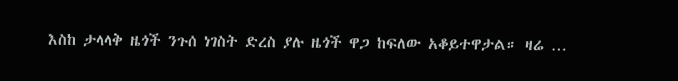እስከ ታላላቅ ዜጎች ንጉሰ ነገስት ድረስ ያሉ ዜጎች ዋጋ ከፍለው አቆይተዋታል። ዛሬ …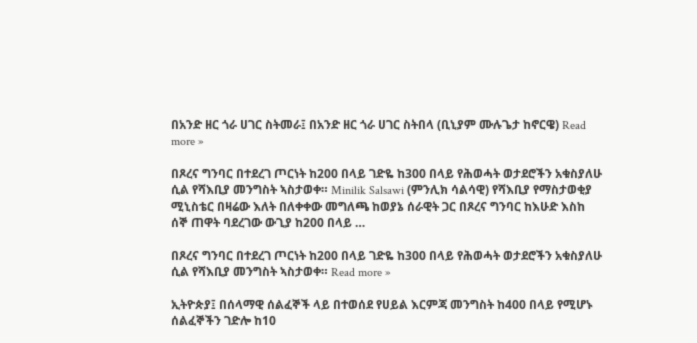በአንድ ዘር ጎራ ሀገር ስትመራ፤ በአንድ ዘር ጎራ ሀገር ስትበላ (ቢኒያም ሙሉጌታ ከኖርዌ) Read more »

በጾረና ግንባር በተደረገ ጦርነት ከ200 በላይ ገድዬ ከ300 በላይ የሕወሓት ወታደሮችን አቁስያለሁ ሲል የሻእቢያ መንግስት ኣስታወቀ። Minilik Salsawi (ምንሊክ ሳልሳዊ) የሻእቢያ የማስታወቂያ ሚኒስቴር በዛሬው እለት በለቀቀው መግለጫ ከወያኔ ሰራዊት ጋር በጾረና ግንባር ከእሁድ እስከ ሰኞ ጠዋት ባደረገው ውጊያ ከ200 በላይ …

በጾረና ግንባር በተደረገ ጦርነት ከ200 በላይ ገድዬ ከ300 በላይ የሕወሓት ወታደሮችን አቁስያለሁ ሲል የሻእቢያ መንግስት ኣስታወቀ። Read more »

ኢትዮጵያ፤ በሰላማዊ ሰልፈኞች ላይ በተወሰደ የሀይል እርምጃ መንግስት ከ400 በላይ የሚሆኑ ሰልፈኞችን ገድሎ ከ10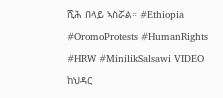ሺሕ በላይ ኣስሯል። #Ethiopia #OromoProtests #HumanRights #HRW #MinilikSalsawi VIDEO ከህዳር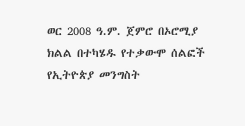ወር 2008 ዓ.ም. ጀምሮ በኦሮሚያ ክልል በተካሄዱ የተቃውሞ ሰልፎች የኢትዮጵያ መንግስት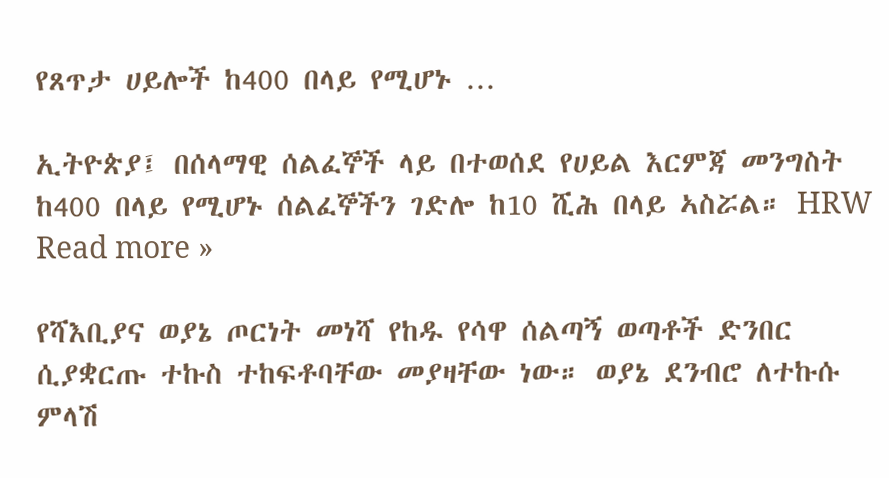የጸጥታ ሀይሎች ከ400 በላይ የሚሆኑ …

ኢትዮጵያ፤ በሰላማዊ ሰልፈኞች ላይ በተወሰደ የሀይል እርምጃ መንግስት ከ400 በላይ የሚሆኑ ሰልፈኞችን ገድሎ ከ10 ሺሕ በላይ ኣስሯል። HRW Read more »

የሻእቢያና ወያኔ ጦርነት መነሻ የከዱ የሳዋ ሰልጣኝ ወጣቶች ድንበር ሲያቋርጡ ተኩስ ተከፍቶባቸው መያዛቸው ነው። ወያኔ ደንብሮ ለተኩሱ ምላሽ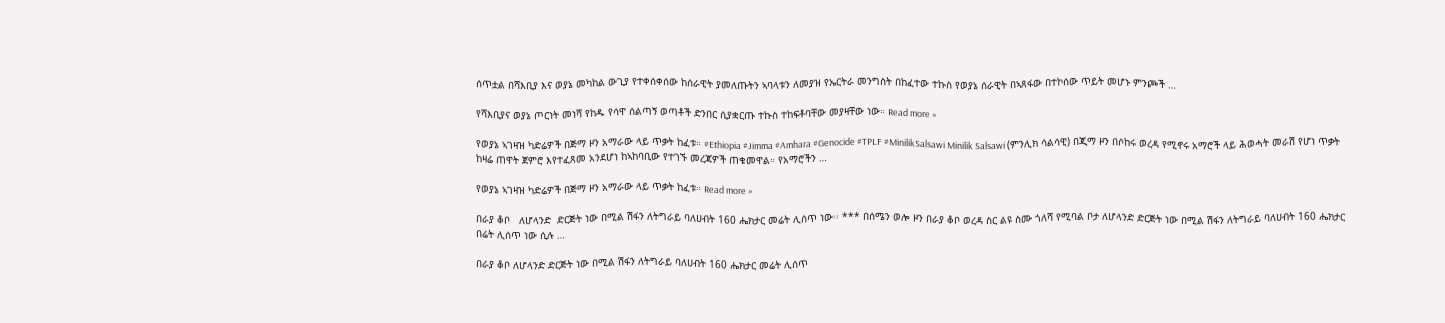ሰጥቷል በሻእቢያ እና ወያኔ መካከል ውጊያ የተቀሰቀሰው ከሰራዊት ያመለጡትን ኣባላቱን ለመያዝ የኤርትራ መንግስት በከፈተው ተኩስ የወያኔ ሰራዊት በኣጸፋው በተኮሰው ጥይት መሆኑ ምንጮች …

የሻእቢያና ወያኔ ጦርነት መነሻ የከዱ የሳዋ ሰልጣኝ ወጣቶች ድንበር ሲያቋርጡ ተኩስ ተከፍቶባቸው መያዛቸው ነው። Read more »

የወያኔ ኣገዛዝ ካድሬዎች በጅማ ዞን አማራው ላይ ጥቃት ከፈቱ። #Ethiopia #Jimma #Amhara #Genocide #TPLF #MinilikSalsawi Minilik Salsawi (ምንሊክ ሳልሳዊ) በጂማ ዞን በሶከሩ ወረዳ የሚኖሩ አማሮች ላይ ሕወሓት መራሽ የሆነ ጥቃት ከዛሬ ጠዋት ጀምሮ እየተፈጸመ አንደሆነ ከኣከባቢው የተገኙ መረጃዎች ጠቁመዋል። የአማሮችን …

የወያኔ ኣገዛዝ ካድሬዎች በጅማ ዞን አማራው ላይ ጥቃት ከፈቱ። Read more »

በራያ ቆቦ   ለሆላንድ  ድርጅት ነው በሚል ሽፋን ለትግራይ ባለሀብት 160 ሔክታር መሬት ሊሰጥ ነው፡፡ *** በሰሜን ወሎ ዞን በራያ ቆቦ ወረዳ ስር ልዩ ስሙ ጎለሻ የሚባል ቦታ ለሆላንድ ድርጅት ነው በሚል ሽፋን ለትግራይ ባለሀብት 160 ሔክታር በሬት ሊሰጥ ነው ሲሉ …

በራያ ቆቦ ለሆላንድ ድርጅት ነው በሚል ሽፋን ለትግራይ ባለሀብት 160 ሔክታር መሬት ሊሰጥ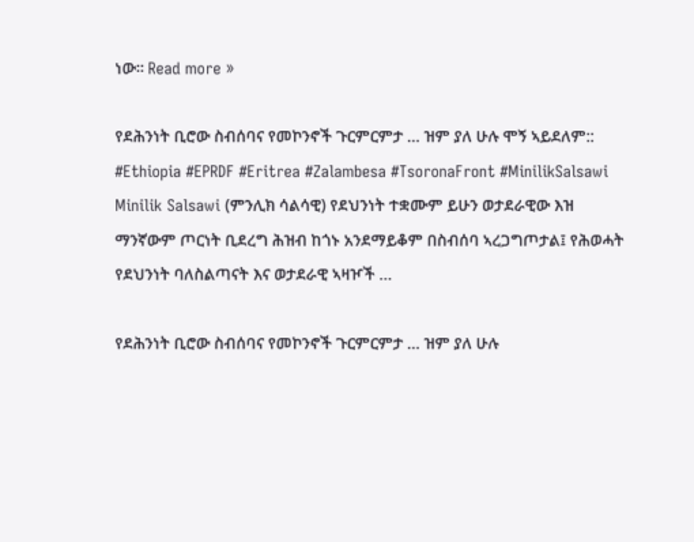ነው፡፡ Read more »

የደሕንነት ቢሮው ስብሰባና የመኮንኖች ጉርምርምታ … ዝም ያለ ሁሉ ሞኝ ኣይደለም:: #Ethiopia #EPRDF #Eritrea #Zalambesa #TsoronaFront #MinilikSalsawi Minilik Salsawi (ምንሊክ ሳልሳዊ) የደህንነት ተቋሙም ይሁን ወታደራዊው እዝ ማንኛውም ጦርነት ቢደረግ ሕዝብ ከጎኑ አንደማይቆም በስብሰባ ኣረጋግጦታል፤ የሕወሓት የደህንነት ባለስልጣናት እና ወታደራዊ ኣዛዦች …

የደሕንነት ቢሮው ስብሰባና የመኮንኖች ጉርምርምታ … ዝም ያለ ሁሉ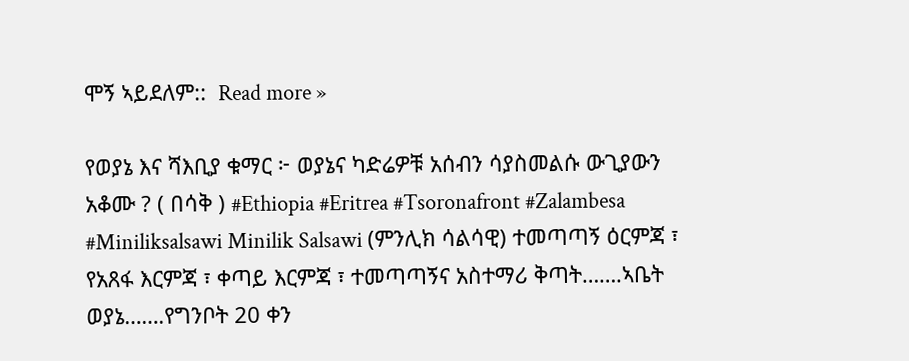ሞኝ ኣይደለም::  Read more »

የወያኔ እና ሻእቢያ ቁማር ፦ ወያኔና ካድሬዎቹ አሰብን ሳያስመልሱ ውጊያውን አቆሙ ? ( በሳቅ ) #Ethiopia #Eritrea #Tsoronafront #Zalambesa #Miniliksalsawi Minilik Salsawi (ምንሊክ ሳልሳዊ) ተመጣጣኝ ዕርምጃ ፣ የአጸፋ እርምጃ ፣ ቀጣይ እርምጃ ፣ ተመጣጣኝና አስተማሪ ቅጣት…….ኣቤት ወያኔ…….የግንቦት 20 ቀን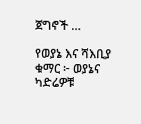ጀግኖች …

የወያኔ እና ሻእቢያ ቁማር ፦ ወያኔና ካድሬዎቹ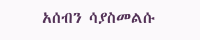አሰብን ሳያስመልሱ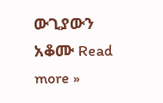ውጊያውን አቆሙ Read more »